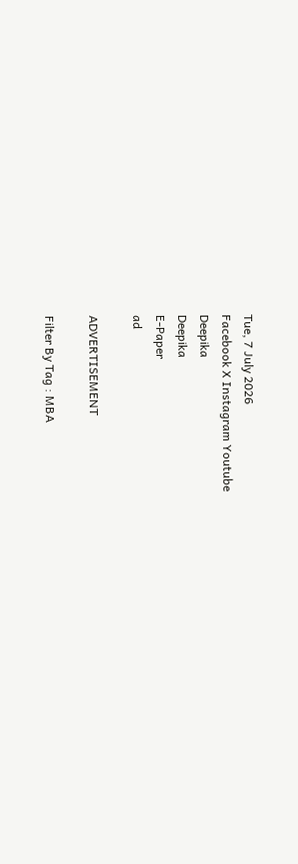Tue, 7 July 2026
Facebook X Instagram Youtube
Deepika
Deepika
E-Paper
ad

ADVERTISEMENT

Filter By Tag : MBA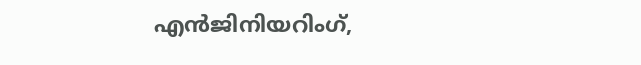എന്‍ജിനിയറിംഗ്,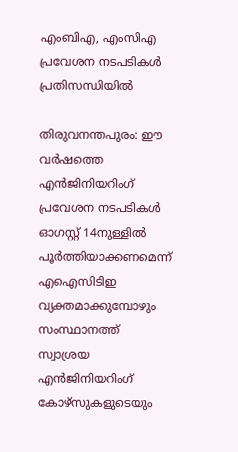എംബിഎ, എംസിഎ പ്രവേശന നടപടികള്‍ പ്രതിസന്ധിയില്‍

തിരുവനന്തപുരം: ഈ വര്‍ഷത്തെ എന്‍ജിനിയറിംഗ് പ്രവേശന നടപടികള്‍ ഓഗസ്റ്റ് 14നുള്ളില്‍ പൂര്‍ത്തിയാക്കണമെന്ന് എഐസിടിഇ വ്യക്തമാക്കുമ്പോഴും സംസ്ഥാനത്ത് സ്വാശ്രയ എന്‍ജിനിയറിംഗ് കോഴ്സുകളുടെയും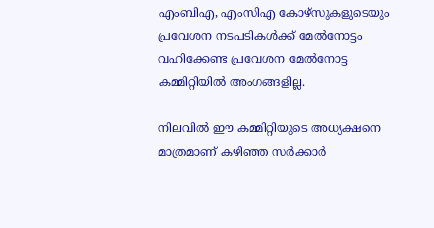എംബിഎ, എംസിഎ കോഴ്സുകളുടെയും പ്രവേശന നടപടികള്‍ക്ക് മേല്‍നോട്ടം വഹിക്കേണ്ട പ്രവേശന മേല്‍നോട്ട കമ്മിറ്റിയില്‍ അംഗങ്ങളില്ല.

നിലവില്‍ ഈ കമ്മിറ്റിയുടെ അധ്യക്ഷനെ മാത്രമാണ് കഴിഞ്ഞ സര്‍ക്കാര്‍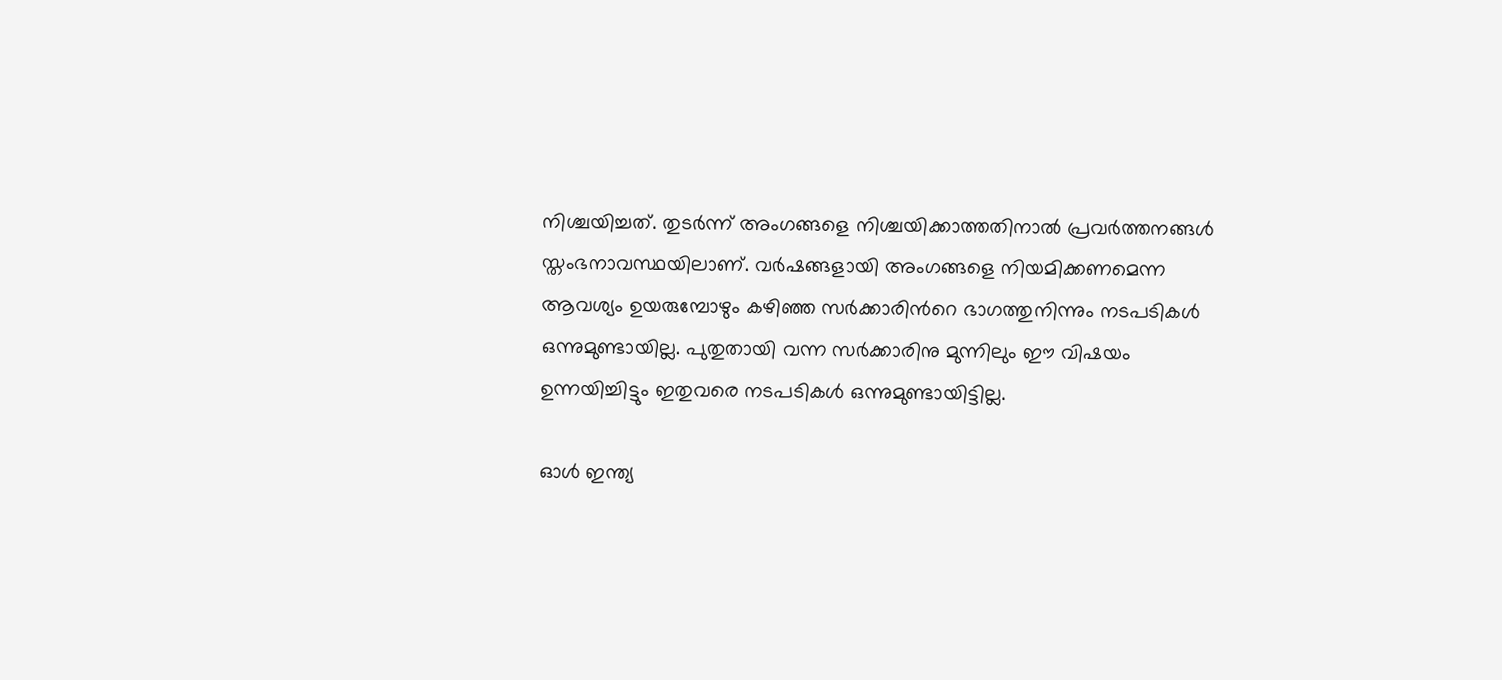നിശ്ചയിച്ചത്. തുടര്‍ന്ന് അംഗങ്ങളെ നിശ്ചയിക്കാത്തതിനാല്‍ പ്രവര്‍ത്തനങ്ങൾ സ്തംഭനാവസ്ഥയിലാണ്. വര്‍ഷങ്ങളായി അംഗങ്ങളെ നിയമിക്കണമെന്ന ആവശ്യം ഉയരുമ്പോഴും കഴിഞ്ഞ സര്‍ക്കാരിന്‍റെ ഭാഗത്തുനിന്നും നടപടികള്‍ ഒന്നുമുണ്ടായില്ല. പുതുതായി വന്ന സര്‍ക്കാരിനു മുന്നിലും ഈ വിഷയം ഉന്നയിച്ചിട്ടും ഇതുവരെ നടപടികള്‍ ഒന്നുമുണ്ടായിട്ടില്ല.

ഓള്‍ ഇന്ത്യ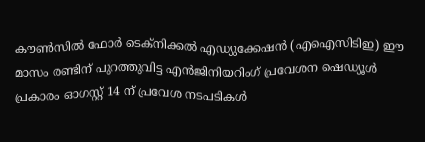കൗണ്‍സില്‍ ഫോര്‍ ടെക്‌നിക്കല്‍ എഡ്യുക്കേഷന്‍ (എഐസിടിഇ) ഈ മാസം രണ്ടിന് പുറത്തുവിട്ട എന്‍ജിനിയറിംഗ് പ്രവേശന ഷെഡ്യൂള്‍ പ്രകാരം ഓഗസ്റ്റ് 14 ന് പ്രവേശ നടപടികള്‍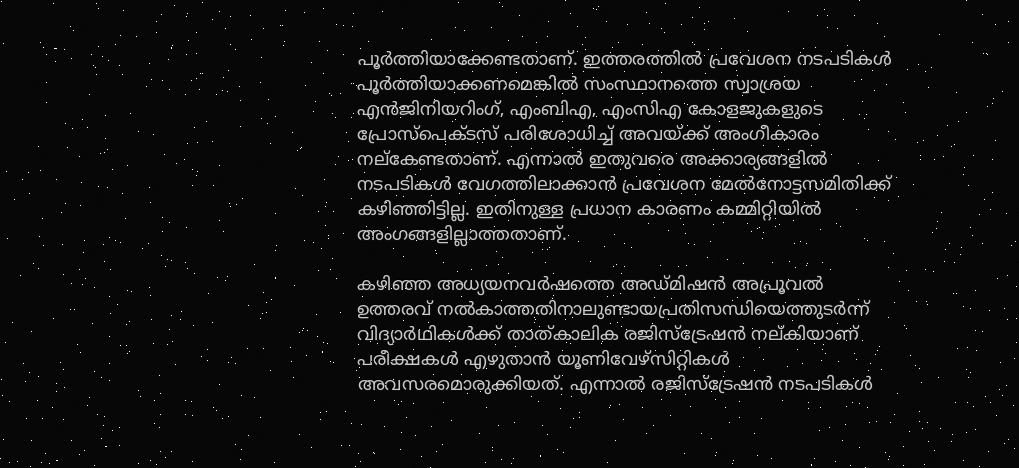പൂര്‍ത്തിയാക്കേണ്ടതാണ്. ഇത്തരത്തില്‍ പ്രവേശന നടപടികള്‍ പൂര്‍ത്തിയാക്കണമെങ്കില്‍ സംസ്ഥാനത്തെ സ്വാശ്രയ എന്‍ജിനിയറിംഗ്, എംബിഎ, എംസിഎ കോളജുകളുടെ പ്രോസ്പെക്ടസ് പരിശോധിച്ച് അവയ്ക്ക് അംഗീകാരം നല്‌കേണ്ടതാണ്. എന്നാല്‍ ഇതുവരെ അക്കാര്യങ്ങളില്‍ നടപടികള്‍ വേഗത്തിലാക്കാന്‍ പ്രവേശന മേല്‍നോട്ടസമിതിക്ക് കഴിഞ്ഞിട്ടില്ല. ഇതിനുള്ള പ്രധാന കാരണം കമ്മിറ്റിയില്‍ അംഗങ്ങളില്ലാത്തതാണ്.

കഴിഞ്ഞ അധ്യയനവര്‍ഷത്തെ അഡ്മിഷൻ അപ്രൂവൽ ഉത്തരവ് നൽകാത്തതിനാലുണ്ടായപ്രതിസന്ധിയെത്തുടര്‍ന്ന് വിദ്യാര്‍ഥികള്‍ക്ക് താത്കാലിക രജിസ്ട്രേഷന്‍ നല്കിയാണ് പരീക്ഷകള്‍ എഴുതാന്‍ യൂണിവേഴ്സിറ്റികൾ അവസരമൊരുക്കിയത്. എന്നാല്‍ രജിസ്‌ട്രേഷന്‍ നടപടികള്‍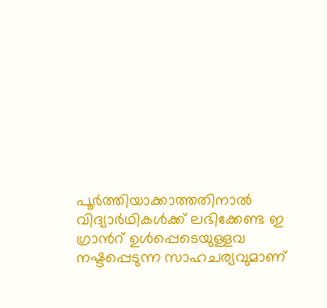പൂര്‍ത്തിയാക്കാത്തതിനാല്‍ വിദ്യാര്‍ഥികള്‍ക്ക് ലഭിക്കേണ്ട ഇ ഗ്രാന്‍റ് ഉള്‍പ്പെടെയുള്ളവ നഷ്ടപ്പെടുന്ന സാഹചര്യവുമാണ്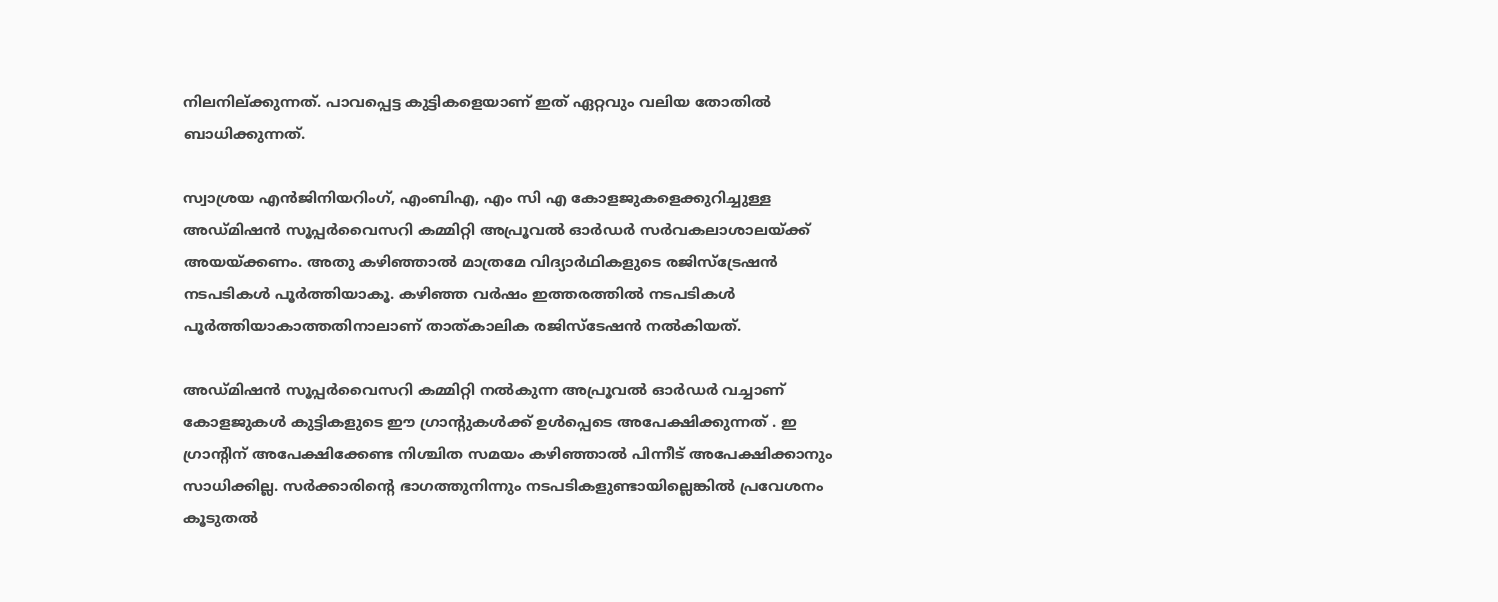നിലനില്ക്കുന്നത്. പാവപ്പെട്ട കുട്ടികളെയാണ് ഇത് ഏറ്റവും വലിയ തോതില്‍ ബാധിക്കുന്നത്.

സ്വാശ്രയ എന്‍ജിനിയറിംഗ്, എംബിഎ, എം സി എ കോളജുകളെക്കുറിച്ചുള്ള അഡ്മിഷൻ സൂപ്പർവൈസറി കമ്മിറ്റി അപ്രൂവല്‍ ഓർഡർ സര്‍വകലാശാലയ്ക്ക് അയയ്ക്കണം. അതു കഴിഞ്ഞാല്‍ മാത്രമേ വിദ്യാര്‍ഥികളുടെ രജിസ്‌ട്രേഷന്‍ നടപടികള്‍ പൂര്‍ത്തിയാകൂ. കഴിഞ്ഞ വര്‍ഷം ഇത്തരത്തില്‍ നടപടികള്‍ പൂര്‍ത്തിയാകാത്തതിനാലാണ് താത്കാലിക രജിസ്‌ടേഷന്‍ നല്‍കിയത്.

അഡ്മിഷൻ സൂപ്പർവൈസറി കമ്മിറ്റി നൽകുന്ന അപ്രൂവല്‍ ഓർഡർ വച്ചാണ് കോളജുകള്‍ കുട്ടികളുടെ ഈ ഗ്രാന്‍റുകള്‍ക്ക് ഉള്‍പ്പെടെ അപേക്ഷിക്കുന്നത് . ഇ ഗ്രാന്‍റിന് അപേക്ഷിക്കേണ്ട നിശ്ചിത സമയം കഴിഞ്ഞാല്‍ പിന്നീട് അപേക്ഷിക്കാനും സാധിക്കില്ല. സര്‍ക്കാരിന്‍റെ ഭാഗത്തുനിന്നും നടപടികളുണ്ടായില്ലെങ്കില്‍ പ്രവേശനം കൂടുതല്‍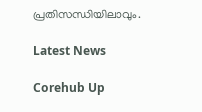പ്രതിസന്ധിയിലാവും.

Latest News

Corehub Up